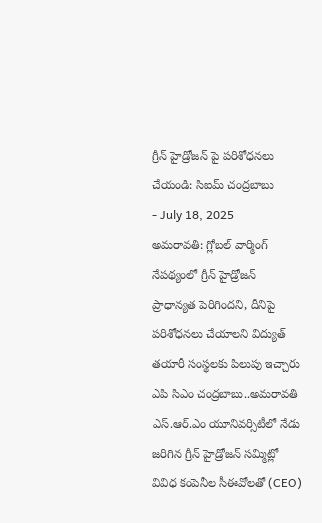గ్రీన్ హైడ్రోజన్ పై పరిశోధనలు చేయండి: సిఐమ్ చంద్రబాబు
- July 18, 2025
అమరావతి: గ్లోబల్ వార్మింగ్ నేపథ్యంలో గ్రీన్ హైడ్రోజన్ ప్రాధాన్యత పెరిగిందని, దీనిపై పరిశోధనలు చేయాలని విద్యుత్ తయారీ సంస్థలకు పిలుపు ఇచ్చారు ఎపి సిఎం చంద్రబాబు..అమరావతి ఎస్.ఆర్.ఎం యూనివర్సిటీలో నేడు జరిగిన గ్రీన్ హైడ్రోజన్ సమ్మిట్లో వివిధ కంపెనీల సీఈవోలతో (CEO)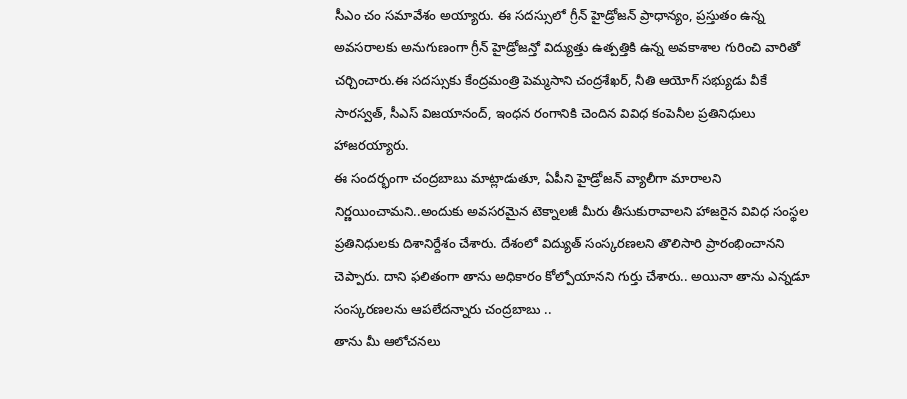సీఎం చం సమావేశం అయ్యారు. ఈ సదస్సులో గ్రీన్ హైడ్రోజన్ ప్రాధాన్యం, ప్రస్తుతం ఉన్న అవసరాలకు అనుగుణంగా గ్రీన్ హైడ్రోజన్తో విద్యుత్తు ఉత్పత్తికి ఉన్న అవకాశాల గురించి వారితో చర్చించారు.ఈ సదస్సుకు కేంద్రమంత్రి పెమ్మసాని చంద్రశేఖర్, నీతి ఆయోగ్ సభ్యుడు వీకే సారస్వత్, సీఎస్ విజయానంద్, ఇంధన రంగానికి చెందిన వివిధ కంపెనీల ప్రతినిధులు హాజరయ్యారు.
ఈ సందర్భంగా చంద్రబాబు మాట్లాడుతూ, ఏపీని హైడ్రోజన్ వ్యాలీగా మారాలని నిర్ణయించామని..అందుకు అవసరమైన టెక్నాలజీ మీరు తీసుకురావాలని హాజరైన వివిధ సంస్థల ప్రతినిధులకు దిశానిర్దేశం చేశారు. దేశంలో విద్యుత్ సంస్కరణలని తొలిసారి ప్రారంభించానని చెప్పారు. దాని ఫలితంగా తాను అధికారం కోల్పోయానని గుర్తు చేశారు.. అయినా తాను ఎన్నడూ సంస్కరణలను ఆపలేదన్నారు చంద్రబాబు ..
తాను మీ ఆలోచనలు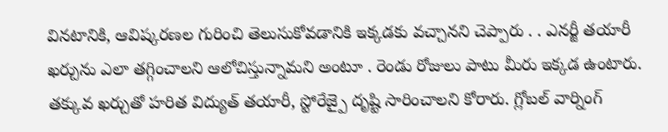వినటానికి, ఆవిష్కరణల గురించి తెలుసుకోవడానికి ఇక్కడకు వచ్చానని చెప్పారు . . ఎనర్జీ తయారీ ఖర్చును ఎలా తగ్గించాలని ఆలోచిస్తున్నామని అంటూ . రెండు రోజులు పాటు మీరు ఇక్కడ ఉంటారు. తక్కువ ఖర్చుతో హరిత విద్యుత్ తయారీ, స్టోరేజ్పై దృష్టి సారించాలని కోరారు. గ్లోబల్ వార్నింగ్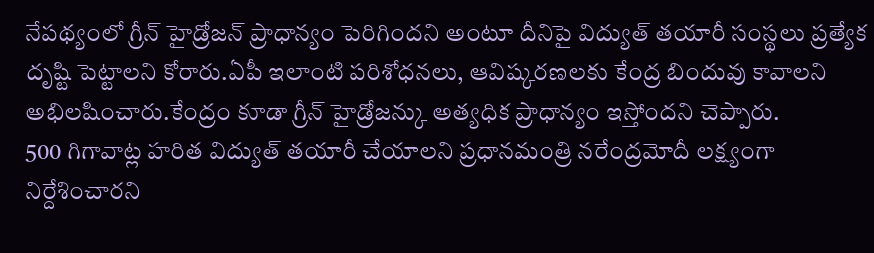నేపథ్యంలో గ్రీన్ హైడ్రోజన్ ప్రాధాన్యం పెరిగిందని అంటూ దీనిపై విద్యుత్ తయారీ సంస్థలు ప్రత్యేక దృష్టి పెట్టాలని కోరారు.ఏపీ ఇలాంటి పరిశోధనలు, ఆవిష్కరణలకు కేంద్ర బిందువు కావాలని అభిలషించారు.కేంద్రం కూడా గ్రీన్ హైడ్రోజన్కు అత్యధిక ప్రాధాన్యం ఇస్తోందని చెప్పారు.
500 గిగావాట్ల హరిత విద్యుత్ తయారీ చేయాలని ప్రధానమంత్రి నరేంద్రమోదీ లక్ష్యంగా నిర్దేశించారని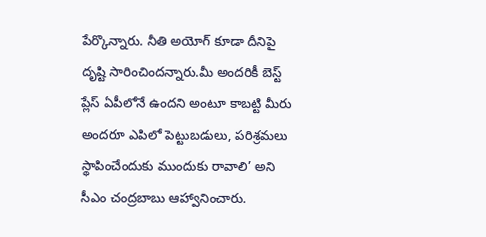పేర్కొన్నారు. నీతి అయోగ్ కూడా దీనిపై దృష్టి సారించిందన్నారు.మీ అందరికీ బెస్ట్ ప్లేస్ ఏపీలోనే ఉందని అంటూ కాబట్టి మీరు అందరూ ఎపిలో పెట్టుబడులు, పరిశ్రమలు స్థాపించేందుకు ముందుకు రావాలి’ అని సీఎం చంద్రబాబు ఆహ్వానించారు.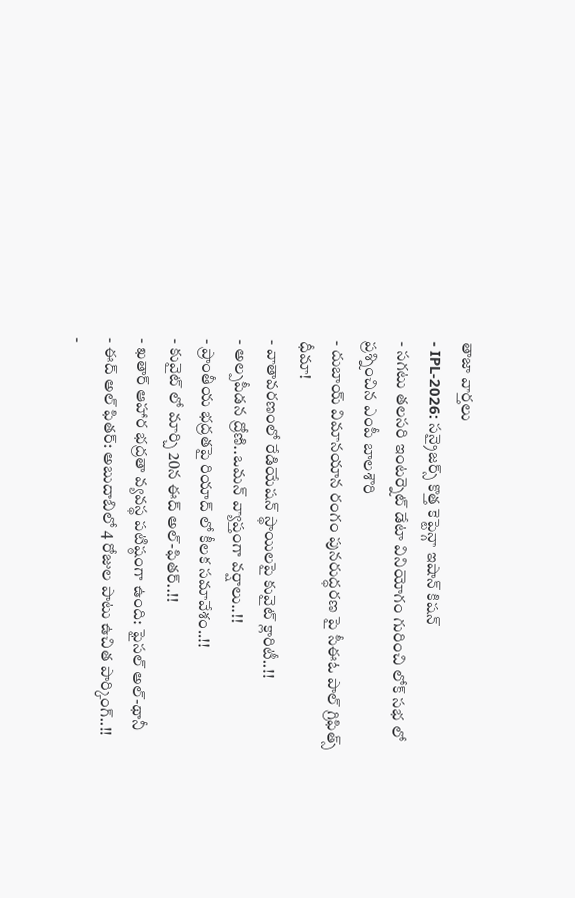తాజా వార్తలు
- IPL-2026: సన్రైజర్స్ కొత్త కెప్టెన్గా ఇషాన్ కిషన్
- సగటు తలసరి ఇంటర్నెట్ డేటా వినియోగం గురించి లోక్ సభ లో ప్రశ్నించిన ఎంపీ బాలశౌరి
- దుబాయ్ విమానయాన రంగం పునరుద్ధరణ పై సీఈఓ పాల్ గ్రిఫిత్స్ ధీమా!
- వాతావరణంలో రేడియేషన్ స్థాయిలపై కువైట్ క్లారిటీ..!!
- అల్పపీడన ద్రోణి..ఒమన్ వ్యాప్తంగా వర్షాలు..!!
- ప్రాంతీయ భద్రతపై రియాద్ లో కీలక సమావేశం..!!
- కువైట్ లో మార్చి 20న ఈద్ అల్-ఫితర్..!!
- ఖతార్ ఆహార భద్రతా వ్యవస్థ పటిష్ఠంగా ఉంది: ఫైసల్ అల్-థానీ
- ఈద్ అల్ ఫితర్: అబుదాబిలో 4 రోజుల పాటు ఉచిత పార్కింగ్..!!
-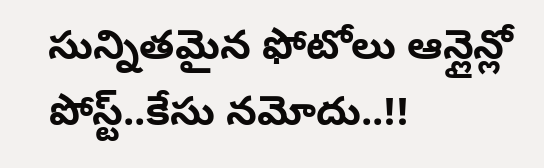సున్నితమైన ఫోటోలు ఆన్లైన్లో పోస్ట్..కేసు నమోదు..!!